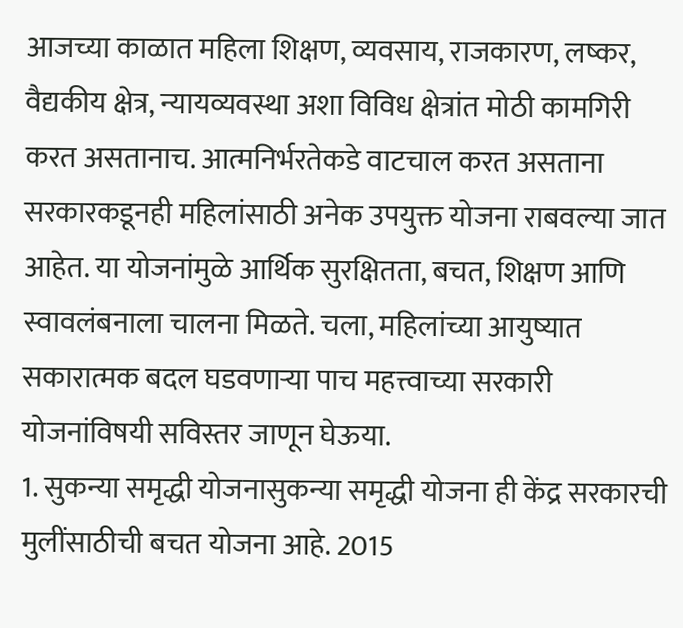आजच्या काळात महिला शिक्षण, व्यवसाय, राजकारण, लष्कर, वैद्यकीय क्षेत्र, न्यायव्यवस्था अशा विविध क्षेत्रांत मोठी कामगिरी करत असतानाच. आत्मनिर्भरतेकडे वाटचाल करत असताना सरकारकडूनही महिलांसाठी अनेक उपयुक्त योजना राबवल्या जात आहेत. या योजनांमुळे आर्थिक सुरक्षितता, बचत, शिक्षण आणि स्वावलंबनाला चालना मिळते. चला, महिलांच्या आयुष्यात सकारात्मक बदल घडवणाऱ्या पाच महत्त्वाच्या सरकारी योजनांविषयी सविस्तर जाणून घेऊया.
1. सुकन्या समृद्धी योजनासुकन्या समृद्धी योजना ही केंद्र सरकारची मुलींसाठीची बचत योजना आहे. 2015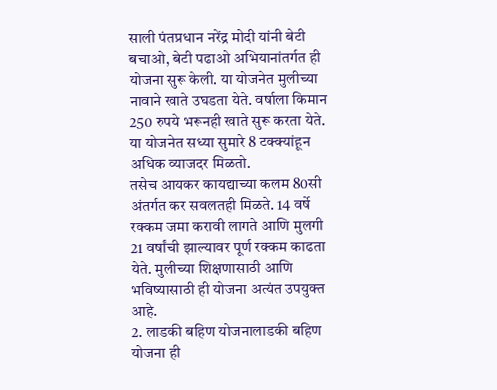साली पंतप्रधान नरेंद्र मोदी यांनी बेटी बचाओ, बेटी पढाओ अभियानांतर्गत ही योजना सुरू केली. या योजनेत मुलीच्या नावाने खाते उघडता येते. वर्षाला किमान 250 रुपये भरूनही खाते सुरू करता येते. या योजनेत सध्या सुमारे 8 टक्क्यांहून अधिक व्याजदर मिळतो.
तसेच आयकर कायद्याच्या कलम 80सी अंतर्गत कर सवलतही मिळते. 14 वर्षे रक्कम जमा करावी लागते आणि मुलगी 21 वर्षांची झाल्यावर पूर्ण रक्कम काढता येते. मुलीच्या शिक्षणासाठी आणि भविष्यासाठी ही योजना अत्यंत उपयुक्त आहे.
2. लाडकी बहिण योजनालाडकी बहिण योजना ही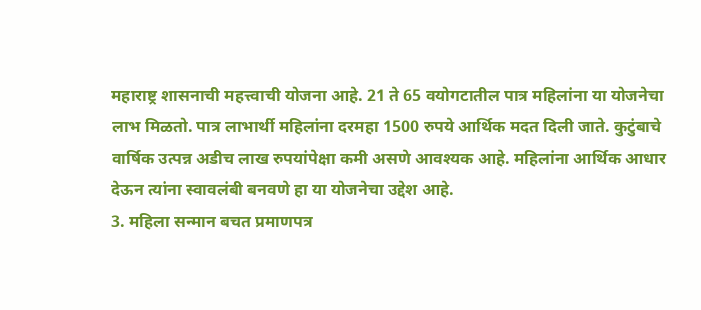महाराष्ट्र शासनाची महत्त्वाची योजना आहे. 21 ते 65 वयोगटातील पात्र महिलांना या योजनेचा लाभ मिळतो. पात्र लाभार्थी महिलांना दरमहा 1500 रुपये आर्थिक मदत दिली जाते. कुटुंबाचे वार्षिक उत्पन्न अडीच लाख रुपयांपेक्षा कमी असणे आवश्यक आहे. महिलांना आर्थिक आधार देऊन त्यांना स्वावलंबी बनवणे हा या योजनेचा उद्देश आहे.
3. महिला सन्मान बचत प्रमाणपत्र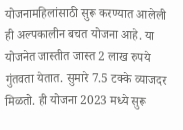योजनामहिलांसाठी सुरू करण्यात आलेली ही अल्पकालीन बचत योजना आहे. या योजनेत जास्तीत जास्त 2 लाख रुपये गुंतवता येतात. सुमारे 7.5 टक्के व्याजदर मिळतो. ही योजना 2023 मध्ये सुरू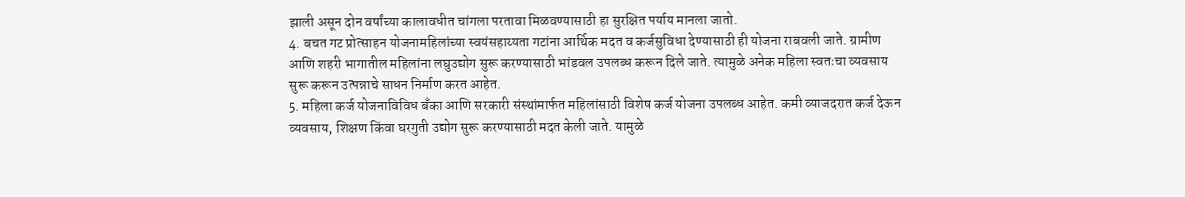झाली असून दोन वर्षांच्या कालावधीत चांगला परतावा मिळवण्यासाठी हा सुरक्षित पर्याय मानला जातो.
4. बचत गट प्रोत्साहन योजनामहिलांच्या स्वयंसहाय्यता गटांना आर्थिक मदत व कर्जसुविधा देण्यासाठी ही योजना राबवली जाते. ग्रामीण आणि शहरी भागातील महिलांना लघुउद्योग सुरू करण्यासाठी भांडवल उपलब्ध करून दिले जाते. त्यामुळे अनेक महिला स्वतःचा व्यवसाय सुरू करून उत्पन्नाचे साधन निर्माण करत आहेत.
5. महिला कर्ज योजनाविविध बँका आणि सरकारी संस्थांमार्फत महिलांसाठी विशेष कर्ज योजना उपलब्ध आहेत. कमी व्याजदरात कर्ज देऊन व्यवसाय, शिक्षण किंवा घरगुती उद्योग सुरू करण्यासाठी मदत केली जाते. यामुळे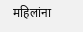महिलांना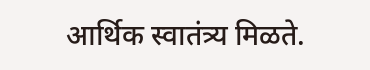आर्थिक स्वातंत्र्य मिळते.